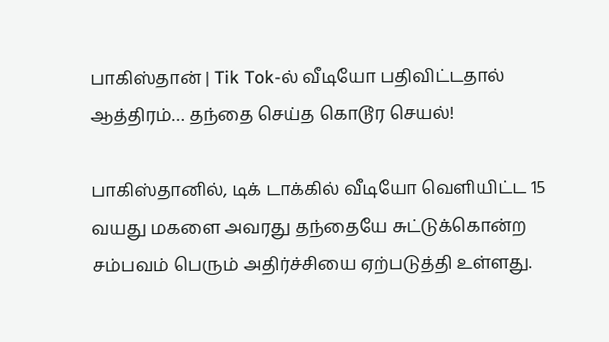பாகிஸ்தான் | Tik Tok-ல் வீடியோ பதிவிட்டதால் ஆத்திரம்… தந்தை செய்த கொடூர செயல்!

பாகிஸ்தானில், டிக் டாக்கில் வீடியோ வெளியிட்ட 15 வயது மகளை அவரது தந்தையே சுட்டுக்கொன்ற சம்பவம் பெரும் அதிர்ச்சியை ஏற்படுத்தி உள்ளது.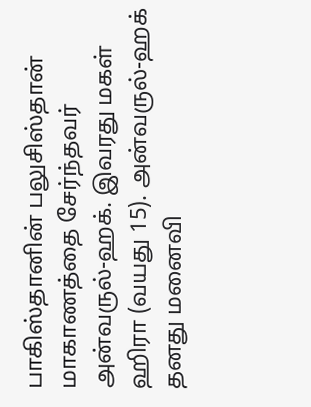பாகிஸ்தானின் பலுசிஸ்தான் மாகாணத்தை சேர்ந்தவர் அன்வருல்-ஹக். இவரது மகள் ஹிரா (வயது 15). அன்வருல்-ஹக் தனது மனைவி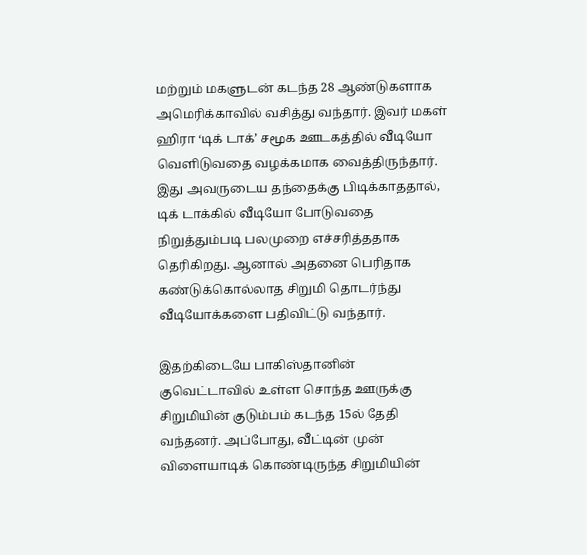மற்றும் மகளுடன் கடந்த 28 ஆண்டுகளாக அமெரிக்காவில் வசித்து வந்தார். இவர் மகள் ஹிரா ‘டிக் டாக்’ சமூக ஊடகத்தில் வீடியோ வெளிடுவதை வழக்கமாக வைத்திருந்தார். இது அவருடைய தந்தைக்கு பிடிக்காததால், டிக் டாக்கில் வீடியோ போடுவதை நிறுத்தும்படி பலமுறை எச்சரித்ததாக தெரிகிறது. ஆனால் அதனை பெரிதாக கண்டுக்கொல்லாத சிறுமி தொடர்ந்து வீடியோக்களை பதிவிட்டு வந்தார்.

இதற்கிடையே பாகிஸ்தானின் குவெட்டாவில் உள்ள சொந்த ஊருக்கு சிறுமியின் குடும்பம் கடந்த 15ல் தேதி வந்தனர். அப்போது, வீட்டின் முன் விளையாடிக் கொண்டிருந்த சிறுமியின்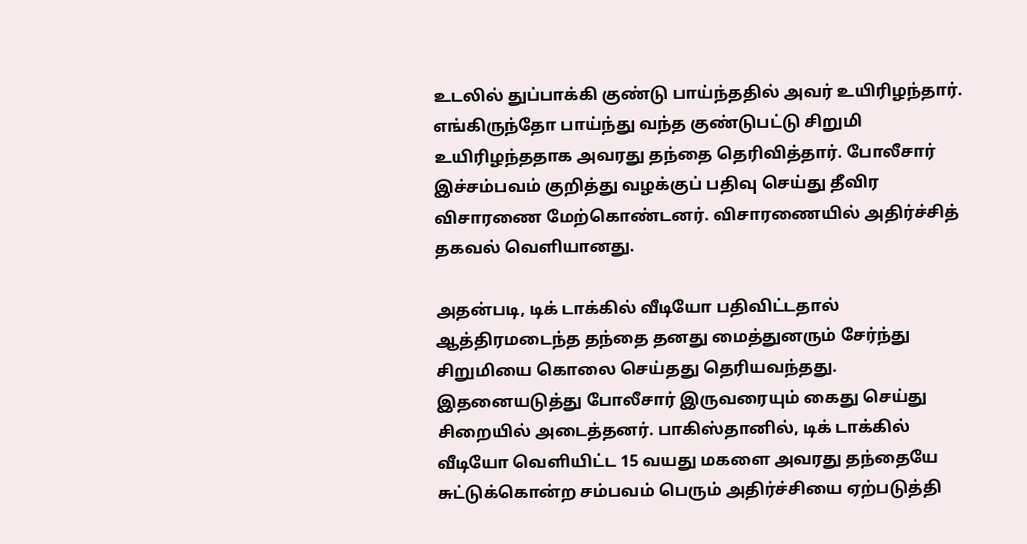உடலில் துப்பாக்கி குண்டு பாய்ந்ததில் அவர் உயிரிழந்தார். எங்கிருந்தோ பாய்ந்து வந்த குண்டுபட்டு சிறுமி உயிரிழந்ததாக அவரது தந்தை தெரிவித்தார். போலீசார் இச்சம்பவம் குறித்து வழக்குப் பதிவு செய்து தீவிர விசாரணை மேற்கொண்டனர். விசாரணையில் அதிர்ச்சித் தகவல் வெளியானது.

அதன்படி, டிக் டாக்கில் வீடியோ பதிவிட்டதால் ஆத்திரமடைந்த தந்தை தனது மைத்துனரும் சேர்ந்து சிறுமியை கொலை செய்தது தெரியவந்தது. இதனையடுத்து போலீசார் இருவரையும் கைது செய்து சிறையில் அடைத்தனர். பாகிஸ்தானில், டிக் டாக்கில் வீடியோ வெளியிட்ட 15 வயது மகளை அவரது தந்தையே சுட்டுக்கொன்ற சம்பவம் பெரும் அதிர்ச்சியை ஏற்படுத்தி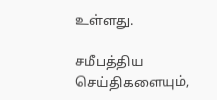உள்ளது.

சமீபத்திய செய்திகளையும்,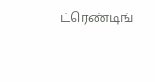ட்ரெண்டிங்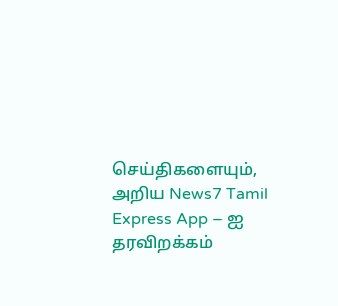செய்திகளையும், அறிய News7 Tamil Express App – ஐ தரவிறக்கம்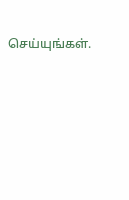செய்யுங்கள்.